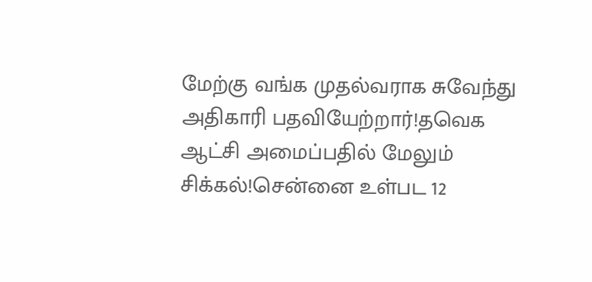மேற்கு வங்க முதல்வராக சுவேந்து அதிகாரி பதவியேற்றார்!தவெக ஆட்சி அமைப்பதில் மேலும் சிக்கல்!சென்னை உள்பட 12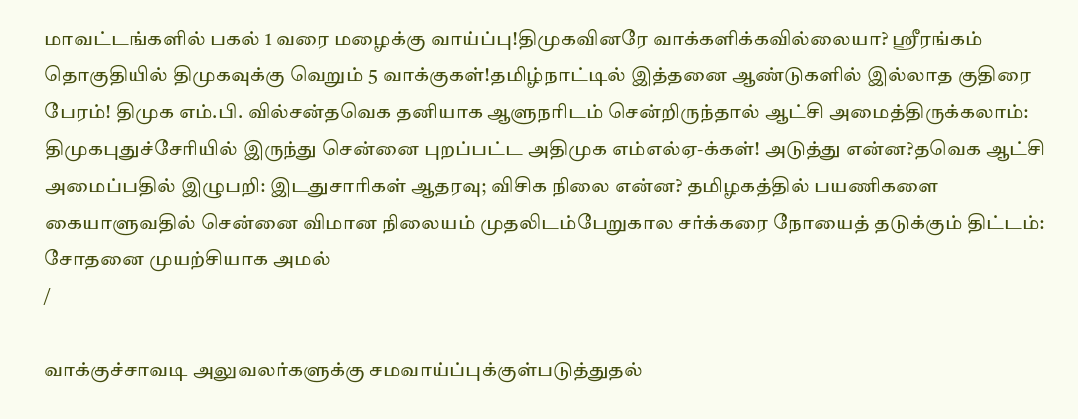மாவட்டங்களில் பகல் 1 வரை மழைக்கு வாய்ப்பு!திமுகவினரே வாக்களிக்கவில்லையா? ஸ்ரீரங்கம் தொகுதியில் திமுகவுக்கு வெறும் 5 வாக்குகள்!தமிழ்நாட்டில் இத்தனை ஆண்டுகளில் இல்லாத குதிரை பேரம்! திமுக எம்.பி. வில்சன்தவெக தனியாக ஆளுநரிடம் சென்றிருந்தால் ஆட்சி அமைத்திருக்கலாம்: திமுகபுதுச்சேரியில் இருந்து சென்னை புறப்பட்ட அதிமுக எம்எல்ஏ-க்கள்! அடுத்து என்ன?தவெக ஆட்சி அமைப்பதில் இழுபறி: இடதுசாரிகள் ஆதரவு; விசிக நிலை என்ன? தமிழகத்தில் பயணிகளை கையாளுவதில் சென்னை விமான நிலையம் முதலிடம்பேறுகால சர்க்கரை நோயைத் தடுக்கும் திட்டம்: சோதனை முயற்சியாக அமல்
/

வாக்குச்சாவடி அலுவலர்களுக்கு சமவாய்ப்புக்குள்படுத்துதல்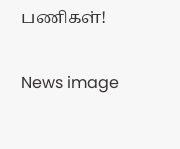பணிகள்!

News image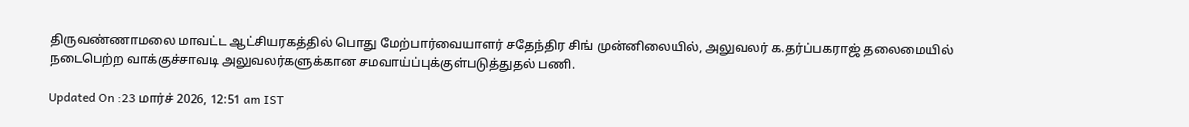திருவண்ணாமலை மாவட்ட ஆட்சியரகத்தில் பொது மேற்பார்வையாளர் சதேந்திர சிங் முன்னிலையில், அலுவலர் க.தர்ப்பகராஜ் தலைமையில் நடைபெற்ற வாக்குச்சாவடி அலுவலர்களுக்கான சமவாய்ப்புக்குள்படுத்துதல் பணி.

Updated On :23 மார்ச் 2026, 12:51 am IST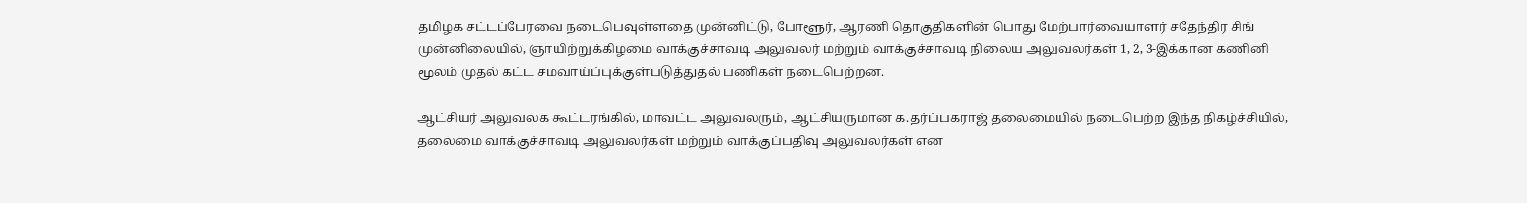தமிழக சட்டப்பேரவை நடைபெவுள்ளதை முன்னிட்டு, போளூர், ஆரணி தொகுதிகளின் பொது மேற்பார்வையாளர் சதேந்திர சிங் முன்னிலையில், ஞாயிற்றுக்கிழமை வாக்குச்சாவடி அலுவலர் மற்றும் வாக்குச்சாவடி நிலைய அலுவலர்கள் 1, 2, 3-இக்கான கணினி மூலம் முதல் கட்ட சமவாய்ப்புக்குள்படுத்துதல் பணிகள் நடைபெற்றன.

ஆட்சியர் அலுவலக கூட்டரங்கில், மாவட்ட அலுவலரும், ஆட்சியருமான க.தர்ப்பகராஜ் தலைமையில் நடைபெற்ற இந்த நிகழ்ச்சியில், தலைமை வாக்குச்சாவடி அலுவலர்கள் மற்றும் வாக்குப்பதிவு அலுவலர்கள் என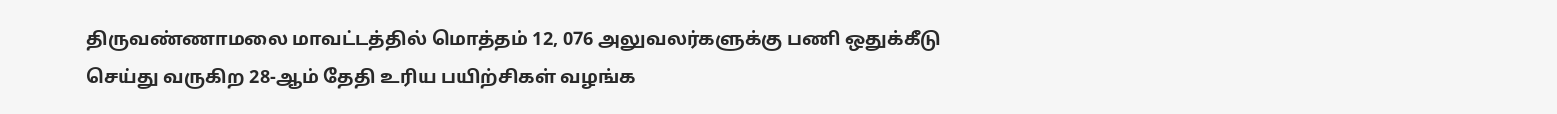திருவண்ணாமலை மாவட்டத்தில் மொத்தம் 12, 076 அலுவலர்களுக்கு பணி ஒதுக்கீடு செய்து வருகிற 28-ஆம் தேதி உரிய பயிற்சிகள் வழங்க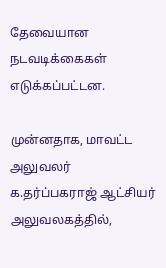தேவையான நடவடிக்கைகள் எடுக்கப்பட்டன.

முன்னதாக, மாவட்ட அலுவலர் க.தர்ப்பகராஜ் ஆட்சியர் அலுவலகத்தில்,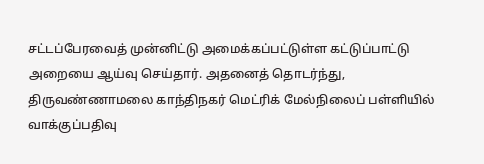சட்டப்பேரவைத் முன்னிட்டு அமைக்கப்பட்டுள்ள கட்டுப்பாட்டு அறையை ஆய்வு செய்தார். அதனைத் தொடர்ந்து, திருவண்ணாமலை காந்திநகர் மெட்ரிக் மேல்நிலைப் பள்ளியில் வாக்குப்பதிவு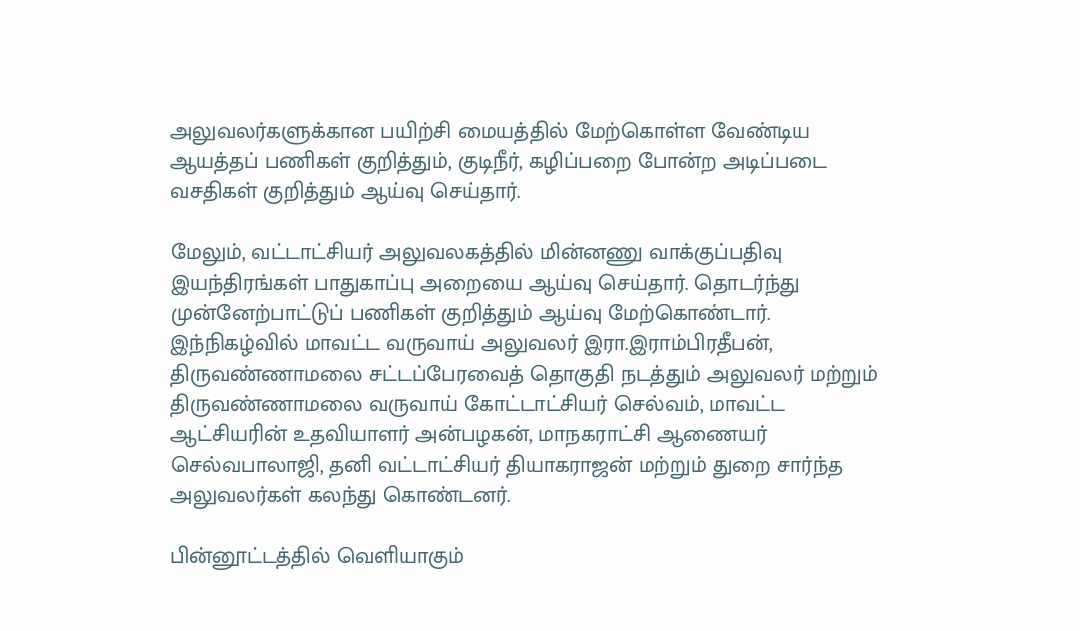அலுவலர்களுக்கான பயிற்சி மையத்தில் மேற்கொள்ள வேண்டிய ஆயத்தப் பணிகள் குறித்தும், குடிநீர், கழிப்பறை போன்ற அடிப்படை வசதிகள் குறித்தும் ஆய்வு செய்தார்.

மேலும், வட்டாட்சியர் அலுவலகத்தில் மின்னணு வாக்குப்பதிவு இயந்திரங்கள் பாதுகாப்பு அறையை ஆய்வு செய்தார். தொடர்ந்து முன்னேற்பாட்டுப் பணிகள் குறித்தும் ஆய்வு மேற்கொண்டார். இந்நிகழ்வில் மாவட்ட வருவாய் அலுவலர் இரா.இராம்பிரதீபன், திருவண்ணாமலை சட்டப்பேரவைத் தொகுதி நடத்தும் அலுவலர் மற்றும் திருவண்ணாமலை வருவாய் கோட்டாட்சியர் செல்வம், மாவட்ட ஆட்சியரின் உதவியாளர் அன்பழகன், மாநகராட்சி ஆணையர் செல்வபாலாஜி, தனி வட்டாட்சியர் தியாகராஜன் மற்றும் துறை சார்ந்த அலுவலர்கள் கலந்து கொண்டனர்.

பின்னூட்டத்தில் வெளியாகும்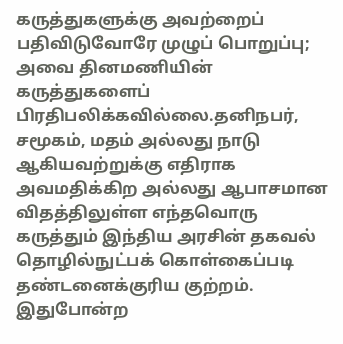கருத்துகளுக்கு அவற்றைப் பதிவிடுவோரே முழுப் பொறுப்பு; அவை தினமணியின் கருத்துகளைப் பிரதிபலிக்கவில்லை.தனிநபர், சமூகம், மதம் அல்லது நாடு ஆகியவற்றுக்கு எதிராக அவமதிக்கிற அல்லது ஆபாசமான விதத்திலுள்ள எந்தவொரு கருத்தும் இந்திய அரசின் தகவல் தொழில்நுட்பக் கொள்கைப்படி தண்டனைக்குரிய குற்றம். இதுபோன்ற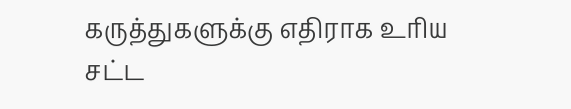கருத்துகளுக்கு எதிராக உரிய சட்ட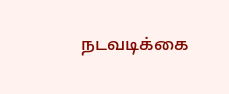நடவடிக்கை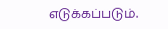எடுக்கப்படும்.